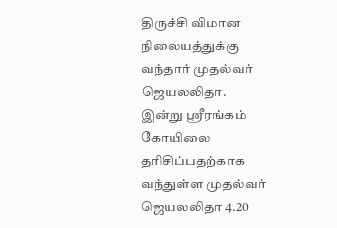திருச்சி விமான நிலையத்துக்கு வந்தார் முதல்வர் ஜெயலலிதா.
இன்று ஸ்ரீரங்கம் கோயிலை தரிசிப்பதற்காக வந்துள்ள முதல்வர் ஜெயலலிதா 4.20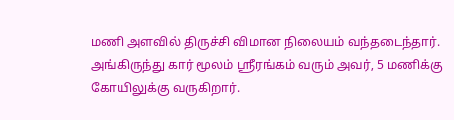மணி அளவில் திருச்சி விமான நிலையம் வந்தடைந்தார். அங்கிருந்து கார் மூலம் ஸ்ரீரங்கம் வரும் அவர், 5 மணிக்கு கோயிலுக்கு வருகிறார்.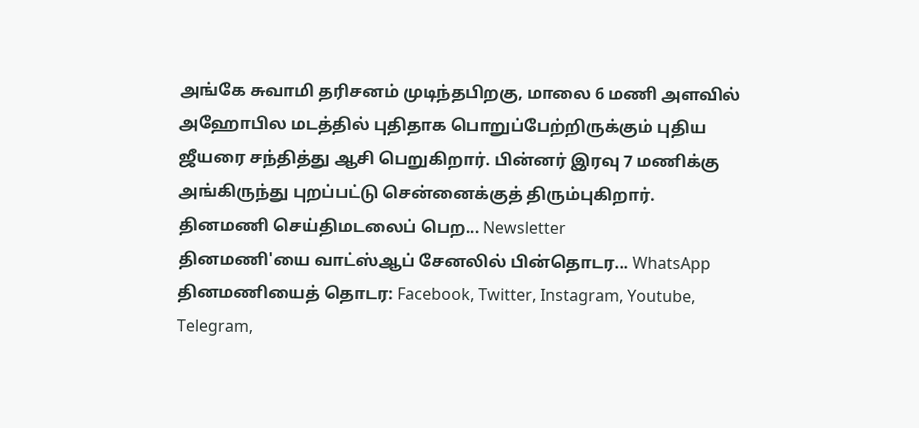அங்கே சுவாமி தரிசனம் முடிந்தபிறகு, மாலை 6 மணி அளவில் அஹோபில மடத்தில் புதிதாக பொறுப்பேற்றிருக்கும் புதிய ஜீயரை சந்தித்து ஆசி பெறுகிறார். பின்னர் இரவு 7 மணிக்கு அங்கிருந்து புறப்பட்டு சென்னைக்குத் திரும்புகிறார்.
தினமணி செய்திமடலைப் பெற... Newsletter
தினமணி'யை வாட்ஸ்ஆப் சேனலில் பின்தொடர... WhatsApp
தினமணியைத் தொடர: Facebook, Twitter, Instagram, Youtube, Telegram,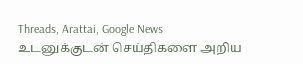Threads, Arattai, Google News
உடனுக்குடன் செய்திகளை அறிய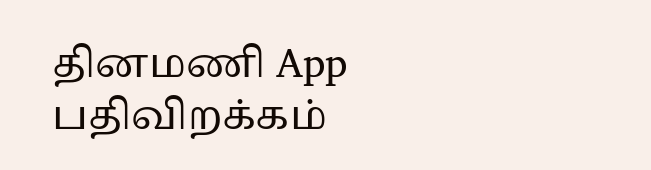தினமணி App பதிவிறக்கம்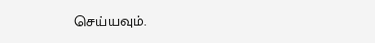செய்யவும்.